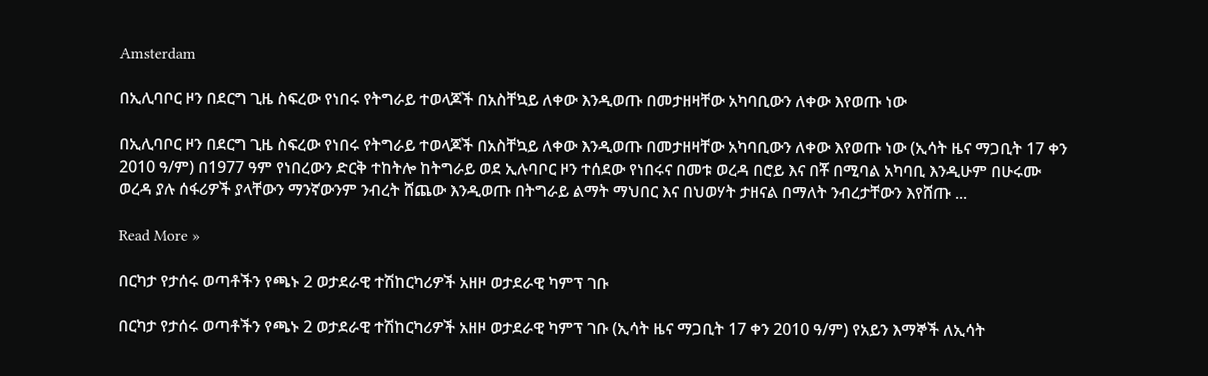Amsterdam

በኢሊባቦር ዞን በደርግ ጊዜ ስፍረው የነበሩ የትግራይ ተወላጆች በአስቸኳይ ለቀው እንዲወጡ በመታዘዛቸው አካባቢውን ለቀው እየወጡ ነው

በኢሊባቦር ዞን በደርግ ጊዜ ስፍረው የነበሩ የትግራይ ተወላጆች በአስቸኳይ ለቀው እንዲወጡ በመታዘዛቸው አካባቢውን ለቀው እየወጡ ነው (ኢሳት ዜና ማጋቢት 17 ቀን 2010 ዓ/ም) በ1977 ዓም የነበረውን ድርቅ ተከትሎ ከትግራይ ወደ ኢሉባቦር ዞን ተሰደው የነበሩና በመቱ ወረዳ በሮይ እና በቾ በሚባል አካባቢ እንዲሁም በሁሩሙ ወረዳ ያሉ ሰፋሪዎች ያላቸውን ማንኛውንም ንብረት ሸጨው እንዲወጡ በትግራይ ልማት ማህበር እና በህወሃት ታዘናል በማለት ንብረታቸውን እየሸጡ ...

Read More »

በርካታ የታሰሩ ወጣቶችን የጫኑ 2 ወታደራዊ ተሽከርካሪዎች አዘዞ ወታደራዊ ካምፕ ገቡ

በርካታ የታሰሩ ወጣቶችን የጫኑ 2 ወታደራዊ ተሽከርካሪዎች አዘዞ ወታደራዊ ካምፕ ገቡ (ኢሳት ዜና ማጋቢት 17 ቀን 2010 ዓ/ም) የአይን እማኞች ለኢሳት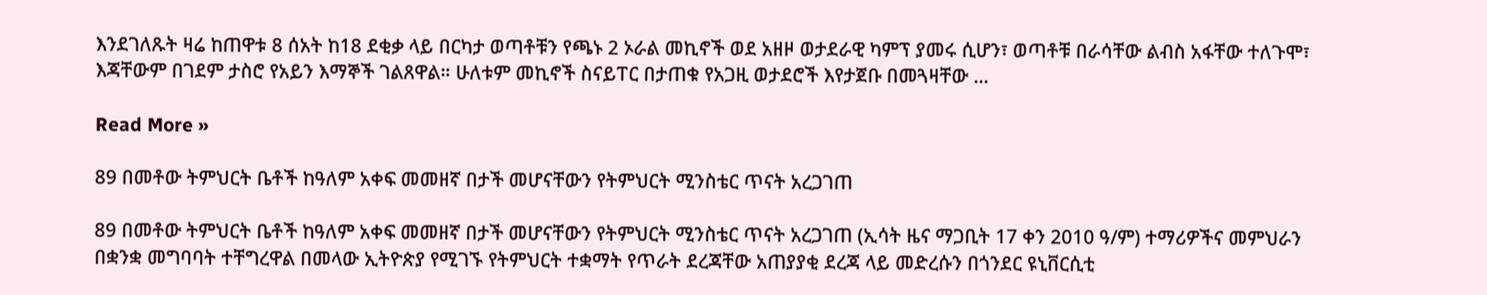እንደገለጹት ዛሬ ከጠዋቱ 8 ሰአት ከ18 ደቂቃ ላይ በርካታ ወጣቶቹን የጫኑ 2 ኦራል መኪኖች ወደ አዘዞ ወታደራዊ ካምፕ ያመሩ ሲሆን፣ ወጣቶቹ በራሳቸው ልብስ አፋቸው ተለጉሞ፣ እጃቸውም በገደም ታስሮ የአይን እማኞች ገልጸዋል። ሁለቱም መኪኖች ስናይፐር በታጠቁ የአጋዚ ወታደሮች እየታጀቡ በመጓዛቸው ...

Read More »

89 በመቶው ትምህርት ቤቶች ከዓለም አቀፍ መመዘኛ በታች መሆናቸውን የትምህርት ሚንስቴር ጥናት አረጋገጠ

89 በመቶው ትምህርት ቤቶች ከዓለም አቀፍ መመዘኛ በታች መሆናቸውን የትምህርት ሚንስቴር ጥናት አረጋገጠ (ኢሳት ዜና ማጋቢት 17 ቀን 2010 ዓ/ም) ተማሪዎችና መምህራን በቋንቋ መግባባት ተቸግረዋል በመላው ኢትዮጵያ የሚገኙ የትምህርት ተቋማት የጥራት ደረጃቸው አጠያያቂ ደረጃ ላይ መድረሱን በጎንደር ዩኒቨርሲቲ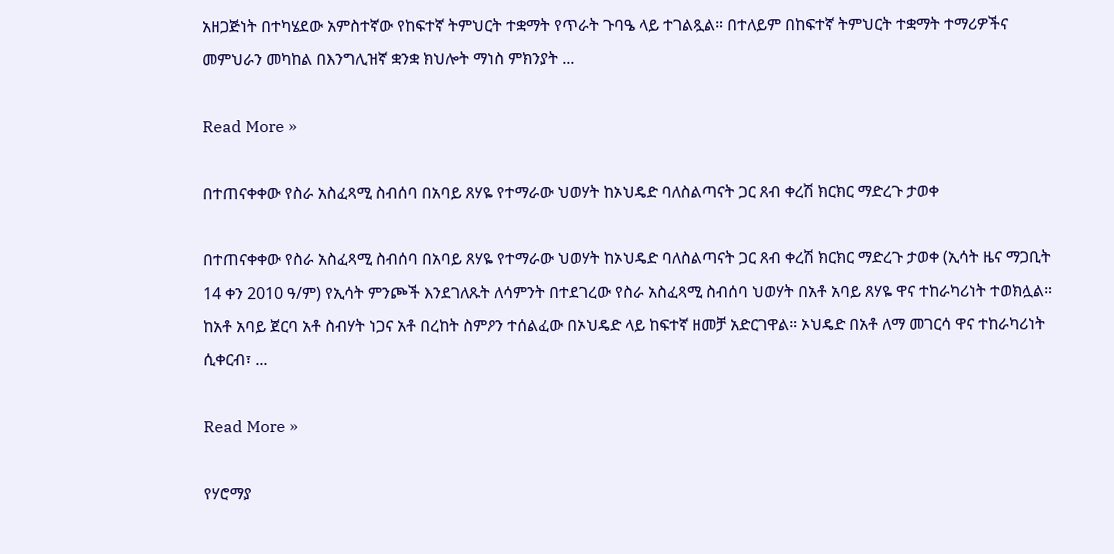አዘጋጅነት በተካሄደው አምስተኛው የከፍተኛ ትምህርት ተቋማት የጥራት ጉባዔ ላይ ተገልጿል። በተለይም በከፍተኛ ትምህርት ተቋማት ተማሪዎችና መምህራን መካከል በእንግሊዝኛ ቋንቋ ክህሎት ማነስ ምክንያት ...

Read More »

በተጠናቀቀው የስራ አስፈጻሚ ስብሰባ በአባይ ጸሃዬ የተማራው ህወሃት ከኦህዴድ ባለስልጣናት ጋር ጸብ ቀረሽ ክርክር ማድረጉ ታወቀ

በተጠናቀቀው የስራ አስፈጻሚ ስብሰባ በአባይ ጸሃዬ የተማራው ህወሃት ከኦህዴድ ባለስልጣናት ጋር ጸብ ቀረሽ ክርክር ማድረጉ ታወቀ (ኢሳት ዜና ማጋቢት 14 ቀን 2010 ዓ/ም) የኢሳት ምንጮች እንደገለጹት ለሳምንት በተደገረው የስራ አስፈጻሚ ስብሰባ ህወሃት በአቶ አባይ ጸሃዬ ዋና ተከራካሪነት ተወክሏል። ከአቶ አባይ ጀርባ አቶ ስብሃት ነጋና አቶ በረከት ስምዖን ተሰልፈው በኦህዴድ ላይ ከፍተኛ ዘመቻ አድርገዋል። ኦህዴድ በአቶ ለማ መገርሳ ዋና ተከራካሪነት ሲቀርብ፣ ...

Read More »

የሃሮማያ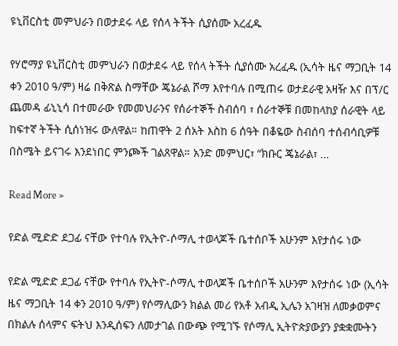ዩኒቨርስቲ መምህራን በወታደሩ ላይ የሰላ ትችት ሲያሰሙ አረፈዱ

የሃሮማያ ዩኒቨርስቲ መምህራን በወታደሩ ላይ የሰላ ትችት ሲያሰሙ አረፈዱ (ኢሳት ዜና ማጋቢት 14 ቀን 2010 ዓ/ም) ዛሬ በቅጽል ስማቸው ጄኔራል ሾማ እየተባሉ በሚጠሩ ወታደራዊ አዛዥ እና በፕ/ር ጨመዳ ፊኒኒሳ በተመራው የመመህራንና የሰራተኞች ስብሰባ ፣ ሰራተኞቹ በመከላከያ ሰራዊት ላይ ከፍተኛ ትችት ሲሰነዝሩ ውለዋል። ከጠዋት 2 ሰአት እስከ 6 ሰዓት በቆዬው ስብሰባ ተሰብሳቢዎቹ በስሜት ይናገሩ እንደነበር ምንጮች ገልጸዋል። አንድ መምህር፣ “ክቡር ጄኔራል፣ ...

Read More »

የድል ሚድድ ደጋፊ ናቸው የተባሉ የኢትዮ-ሶማሊ ተወላጆች ቤተሰቦች አሁንም እየታሰሩ ነው

የድል ሚድድ ደጋፊ ናቸው የተባሉ የኢትዮ-ሶማሊ ተወላጆች ቤተሰቦች አሁንም እየታሰሩ ነው (ኢሳት ዜና ማጋቢት 14 ቀን 2010 ዓ/ም) የሶማሊውን ክልል መሪ የአቶ አብዲ ኢሌን አገዛዝ ለመቃወምና በክልሉ ሰላምና ፍትህ እንዲሰፍን ለመታገል በውጭ የሚገኙ የሶማሊ ኢትዮጵያውያን ያቋቋሙትን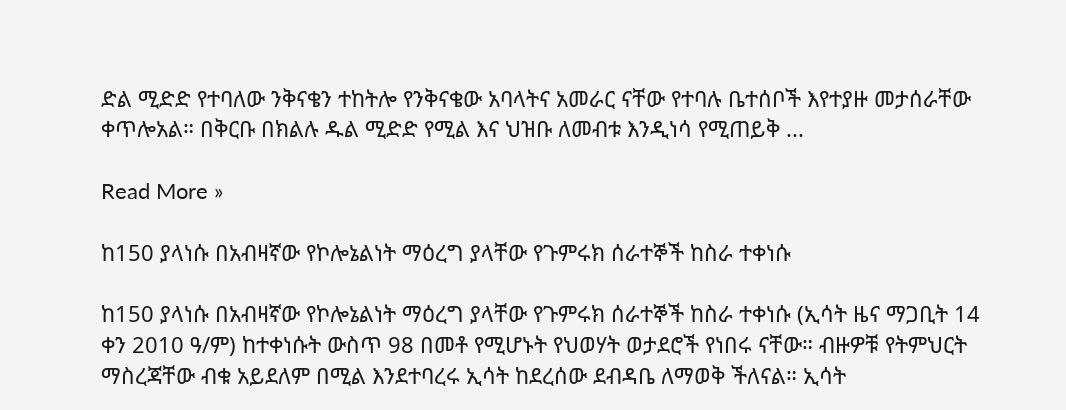ድል ሚድድ የተባለው ንቅናቄን ተከትሎ የንቅናቄው አባላትና አመራር ናቸው የተባሉ ቤተሰቦች እየተያዙ መታሰራቸው ቀጥሎአል። በቅርቡ በክልሉ ዱል ሚድድ የሚል እና ህዝቡ ለመብቱ እንዲነሳ የሚጠይቅ ...

Read More »

ከ150 ያላነሱ በአብዛኛው የኮሎኔልነት ማዕረግ ያላቸው የጉምሩክ ሰራተኞች ከስራ ተቀነሱ

ከ150 ያላነሱ በአብዛኛው የኮሎኔልነት ማዕረግ ያላቸው የጉምሩክ ሰራተኞች ከስራ ተቀነሱ (ኢሳት ዜና ማጋቢት 14 ቀን 2010 ዓ/ም) ከተቀነሱት ውስጥ 98 በመቶ የሚሆኑት የህወሃት ወታደሮች የነበሩ ናቸው። ብዙዎቹ የትምህርት ማስረጃቸው ብቁ አይደለም በሚል እንደተባረሩ ኢሳት ከደረሰው ደብዳቤ ለማወቅ ችለናል። ኢሳት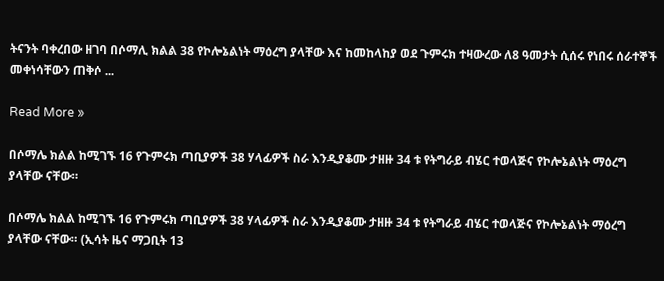ትናንት ባቀረበው ዘገባ በሶማሊ ክልል 38 የኮሎኔልነት ማዕረግ ያላቸው እና ከመከላከያ ወደ ጉምሩክ ተዛውረው ለ8 ዓመታት ሲሰሩ የነበሩ ሰራተኞች መቀነሳቸውን ጠቅሶ ...

Read More »

በሶማሌ ክልል ከሚገኙ 16 የጉምሩክ ጣቢያዎች 38 ሃላፊዎች ስራ እንዲያቆሙ ታዘዙ 34 ቱ የትግራይ ብሄር ተወላጅና የኮሎኔልነት ማዕረግ ያላቸው ናቸው።

በሶማሌ ክልል ከሚገኙ 16 የጉምሩክ ጣቢያዎች 38 ሃላፊዎች ስራ እንዲያቆሙ ታዘዙ 34 ቱ የትግራይ ብሄር ተወላጅና የኮሎኔልነት ማዕረግ ያላቸው ናቸው። (ኢሳት ዜና ማጋቢት 13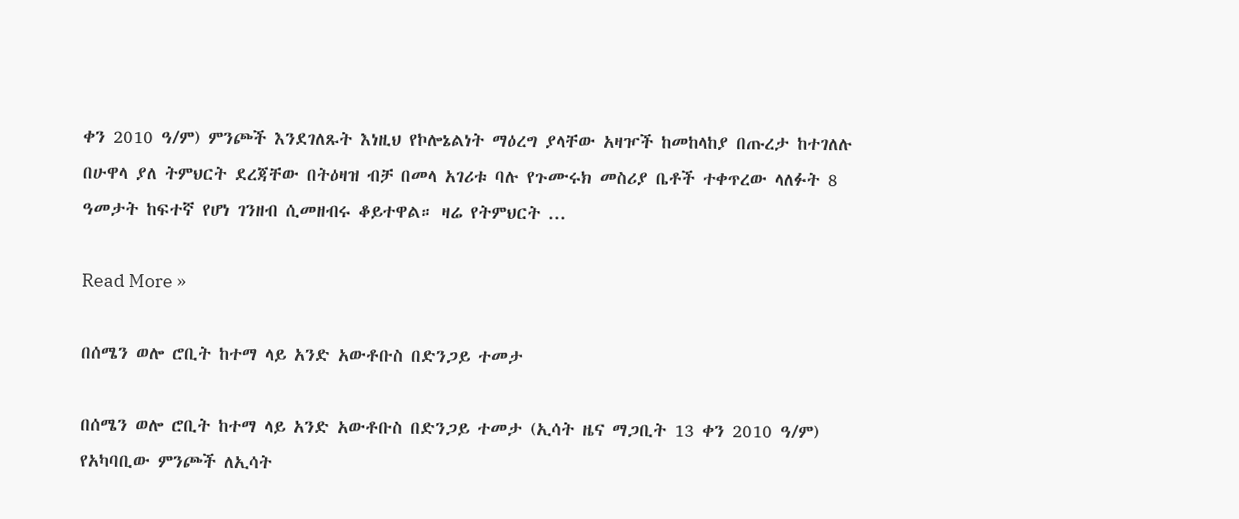ቀን 2010 ዓ/ም) ምንጮች እንደገለጹት እነዚህ የኮሎኔልነት ማዕረግ ያላቸው አዛዦች ከመከላከያ በጡረታ ከተገለሉ በሁዋላ ያለ ትምህርት ደረጃቸው በትዕዛዝ ብቻ በመላ አገሪቱ ባሉ የጉሙሩክ መስሪያ ቤቶች ተቀጥረው ላለፉት 8 ዓመታት ከፍተኛ የሆነ ገንዘብ ሲመዘብሩ ቆይተዋል። ዛሬ የትምህርት ...

Read More »

በሰሜን ወሎ ሮቢት ከተማ ላይ አንድ አውቶቡስ በድንጋይ ተመታ

በሰሜን ወሎ ሮቢት ከተማ ላይ አንድ አውቶቡስ በድንጋይ ተመታ (ኢሳት ዜና ማጋቢት 13 ቀን 2010 ዓ/ም) የአካባቢው ምንጮች ለኢሳት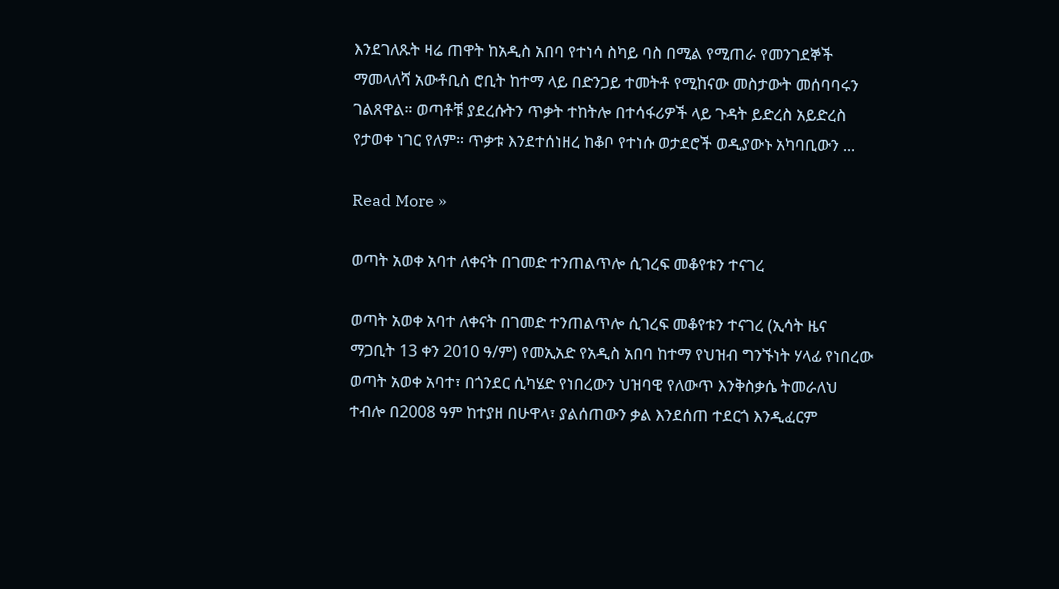እንደገለጹት ዛሬ ጠዋት ከአዲስ አበባ የተነሳ ስካይ ባስ በሚል የሚጠራ የመንገደኞች ማመላለሻ አውቶቢስ ሮቢት ከተማ ላይ በድንጋይ ተመትቶ የሚከናው መስታውት መሰባባሩን ገልጸዋል። ወጣቶቹ ያደረሱትን ጥቃት ተከትሎ በተሳፋሪዎች ላይ ጉዳት ይድረስ አይድረስ የታወቀ ነገር የለም። ጥቃቱ እንደተሰነዘረ ከቆቦ የተነሱ ወታደሮች ወዲያውኑ አካባቢውን ...

Read More »

ወጣት አወቀ አባተ ለቀናት በገመድ ተንጠልጥሎ ሲገረፍ መቆየቱን ተናገረ

ወጣት አወቀ አባተ ለቀናት በገመድ ተንጠልጥሎ ሲገረፍ መቆየቱን ተናገረ (ኢሳት ዜና ማጋቢት 13 ቀን 2010 ዓ/ም) የመኢአድ የአዲስ አበባ ከተማ የህዝብ ግንኙነት ሃላፊ የነበረው ወጣት አወቀ አባተ፣ በጎንደር ሲካሄድ የነበረውን ህዝባዊ የለውጥ እንቅስቃሴ ትመራለህ ተብሎ በ2008 ዓም ከተያዘ በሁዋላ፣ ያልሰጠውን ቃል እንደሰጠ ተደርጎ እንዲፈርም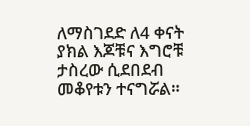ለማስገደድ ለ4 ቀናት ያክል እጆቹና እግሮቹ ታስረው ሲደበደብ መቆየቱን ተናግሯል።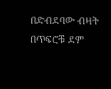በድብደባው ብዛት በጥፍሮቹ ደም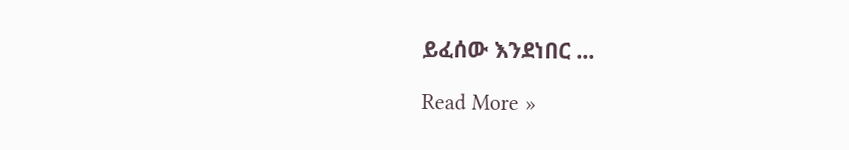ይፈሰው እንደነበር ...

Read More »